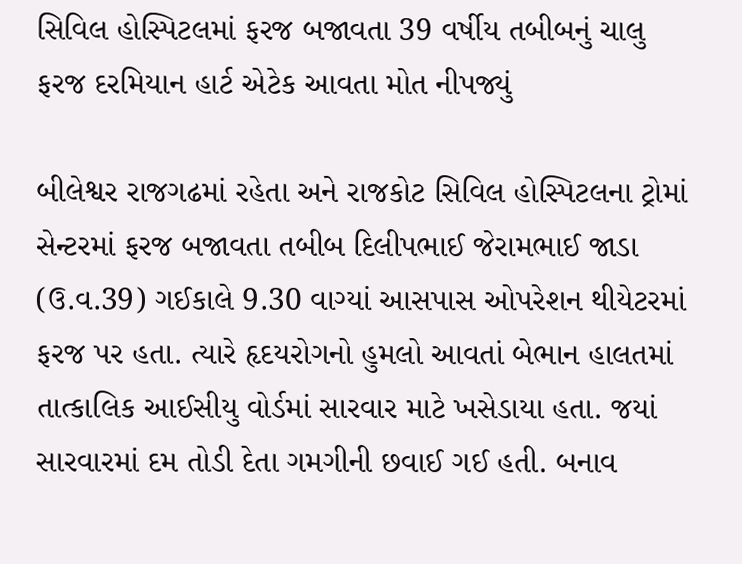સિવિલ હોસ્પિટલમાં ફરજ બજાવતા 39 વર્ષીય તબીબનું ચાલુ ફરજ દરમિયાન હાર્ટ એટેક આવતા મોત નીપજ્યું

બીલેશ્વર રાજગઢમાં રહેતા અને રાજકોટ સિવિલ હોસ્પિટલના ટ્રોમાં સેન્ટરમાં ફરજ બજાવતા તબીબ દિલીપભાઈ જેરામભાઈ જાડા (ઉ.વ.39) ગઈકાલે 9.30 વાગ્યાં આસપાસ ઓપરેશન થીયેટરમાં ફરજ પર હતા. ત્યારે હૃદયરોગનો હુમલો આવતાં બેભાન હાલતમાં તાત્કાલિક આઈસીયુ વોર્ડમાં સારવાર માટે ખસેડાયા હતા. જયાં સારવારમાં દમ તોડી દેતા ગમગીની છવાઈ ગઈ હતી. બનાવ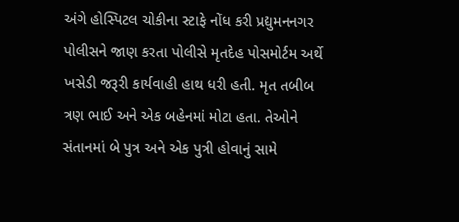અંગે હોસ્પિટલ ચોકીના સ્ટાફે નોંધ કરી પ્રદ્યુમનનગર પોલીસને જાણ કરતા પોલીસે મૃતદેહ પોસમોર્ટમ અર્થે ખસેડી જરૂરી કાર્યવાહી હાથ ધરી હતી. મૃત તબીબ ત્રણ ભાઈ અને એક બહેનમાં મોટા હતા. તેઓને સંતાનમાં બે પુત્ર અને એક પુત્રી હોવાનું સામે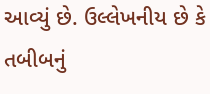આવ્યું છે. ઉલ્લેખનીય છે કે તબીબનું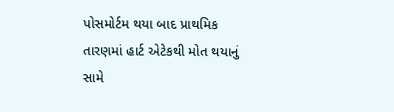પોસમોર્ટમ થયા બાદ પ્રાથમિક તારણમાં હાર્ટ એટેકથી મોત થયાનું સામે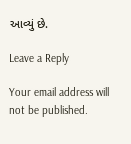આવ્યું છે.

Leave a Reply

Your email address will not be published.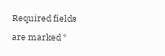Required fields are marked *